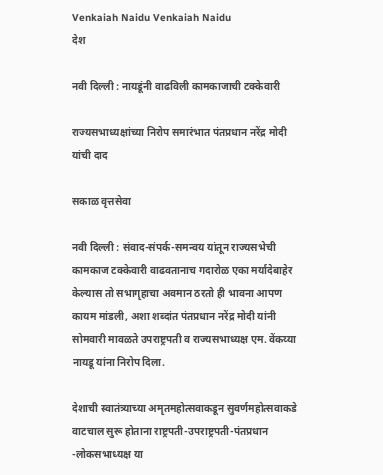Venkaiah Naidu Venkaiah Naidu
देश

नवी दिल्ली : नायडूंनी वाढविली कामकाजाची टक्केवारी

राज्यसभाध्यक्षांच्या निरोप समारंभात पंतप्रधान नरेंद्र मोदी यांची दाद

सकाळ वृत्तसेवा

नवी दिल्ली : संवाद-संपर्क-समन्वय यांतून राज्यसभेची कामकाज टक्केवारी वाढवतानाच गदारोळ एका मर्यादेबाहेर केल्यास तो सभागृहाचा अवमान ठरतो ही भावना आपण कायम मांडली, अशा शब्दांत पंतप्रधान नरेंद्र मोदी यांनी सोमवारी मावळते उपराष्ट्रपती व राज्यसभाध्यक्ष एम. वेंकय्या नायडू यांना निरोप दिला.

देशाची स्वातंत्र्याच्या अमृतमहोत्सवाकडून सुवर्णमहोत्सवाकडे वाटचाल सुरू होताना राष्ट्रपती-उपराष्ट्रपती-पंतप्रधान -लोकसभाध्यक्ष या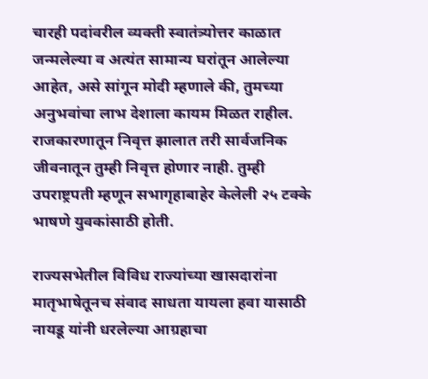चारही पदांवरील व्यक्ती स्वातंत्र्योत्तर काळात जन्मलेल्या व अत्यंत सामान्य घरांतून आलेल्या आहेत, असे सांगून मोदी म्हणाले की, तुमच्या अनुभवांचा लाभ देशाला कायम मिळत राहील. राजकारणातून निवृत्त झालात तरी सार्वजनिक जीवनातून तुम्ही निवृत्त होणार नाही. तुम्ही उपराष्ट्रपती म्हणून सभागृहाबाहेर केलेली २५ टक्के भाषणे युवकांसाठी होती.

राज्यसभेतील विविध राज्यांच्या खासदारांना मातृभाषेतूनच संवाद साधता यायला हवा यासाठी नायडू यांनी धरलेल्या आग्रहाचा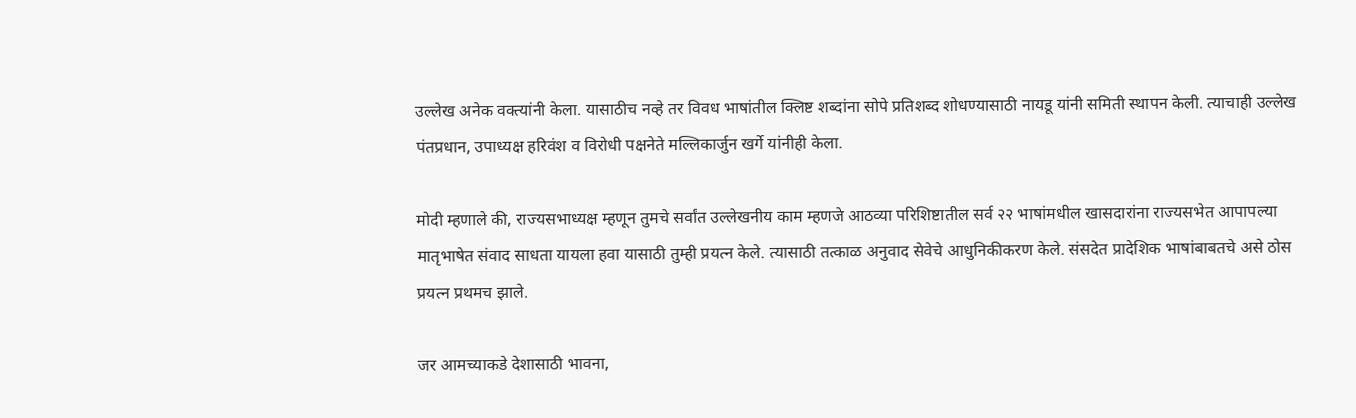उल्लेख अनेक वक्त्यांनी केला. यासाठीच नव्हे तर विवध भाषांतील क्लिष्ट शब्दांना सोपे प्रतिशब्द शोधण्यासाठी नायडू यांनी समिती स्थापन केली. त्याचाही उल्लेख पंतप्रधान, उपाध्यक्ष हरिवंश व विरोधी पक्षनेते मल्लिकार्जुन खर्गे यांनीही केला.

मोदी म्हणाले की, राज्यसभाध्यक्ष म्हणून तुमचे सर्वांत उल्लेखनीय काम म्हणजे आठव्या परिशिष्टातील सर्व २२ भाषांमधील खासदारांना राज्यसभेत आपापल्या मातृभाषेत संवाद साधता यायला हवा यासाठी तुम्ही प्रयत्न केले. त्यासाठी तत्काळ अनुवाद सेवेचे आधुनिकीकरण केले. संसदेत प्रादेशिक भाषांबाबतचे असे ठोस प्रयत्न प्रथमच झाले.

जर आमच्याकडे देशासाठी भावना,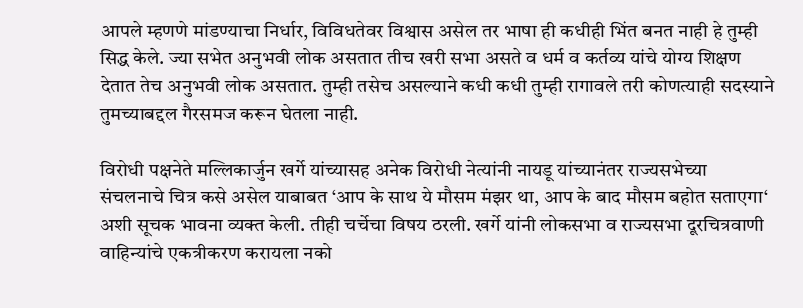आपले म्हणणे मांडण्याचा निर्धार, विविधतेवर विश्वास असेल तर भाषा ही कधीही भिंत बनत नाही हे तुम्ही सिद्ध केले. ज्या सभेत अनुभवी लोक असतात तीच खरी सभा असते व धर्म व कर्तव्य यांचे योग्य शिक्षण देतात तेच अनुभवी लोक असतात. तुम्ही तसेच असल्याने कधी कधी तुम्ही रागावले तरी कोणत्याही सदस्याने तुमच्याबद्दल गैरसमज करून घेतला नाही.

विरोधी पक्षनेते मल्लिकार्जुन खर्गे यांच्यासह अनेक विरोधी नेत्यांनी नायडू यांच्यानंतर राज्यसभेच्या संचलनाचे चित्र कसे असेल याबाबत ‘आप के साथ ये मौसम मंझर था, आप के बाद मौसम बहोत सताएगा‘ अशी सूचक भावना व्यक्त केली. तीही चर्चेचा विषय ठरली. खर्गे यांनी लोकसभा व राज्यसभा दूरचित्रवाणी वाहिन्यांचे एकत्रीकरण करायला नको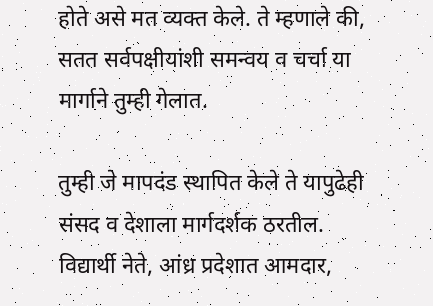होते असे मत व्यक्त केले. ते म्हणाले की, सतत सर्वपक्षीयांशी समन्वय व चर्चा या मार्गाने तुम्ही गेलात.

तुम्ही जे मापदंड स्थापित केले ते यापुढेही संसद व देशाला मार्गदर्शक ठरतील. विद्यार्थी नेते, आंध्र प्रदेशात आमदार,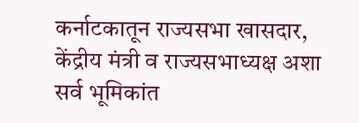कर्नाटकातून राज्यसभा खासदार, केंद्रीय मंत्री व राज्यसभाध्यक्ष अशा सर्व भूमिकांत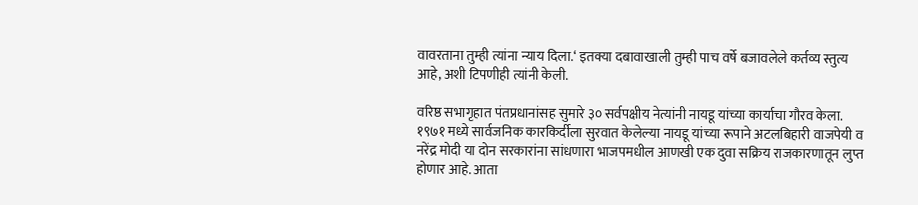वावरताना तुम्ही त्यांना न्याय दिला.‘ इतक्या दबावाखाली तुम्ही पाच वर्षे बजावलेले कर्तव्य स्तुत्य आहे, अशी टिपणीही त्यांनी केली.

वरिष्ठ सभागृहात पंतप्रधानांसह सुमारे ३० सर्वपक्षीय नेत्यांनी नायडू यांच्या कार्याचा गौरव केला. १९७१ मध्ये सार्वजनिक कारकिर्दीला सुरवात केलेल्या नायडू यांच्या रूपाने अटलबिहारी वाजपेयी व नरेंद्र मोदी या दोन सरकारांना सांधणारा भाजपमधील आणखी एक दुवा सक्रिय राजकारणातून लुप्त होणार आहे. आता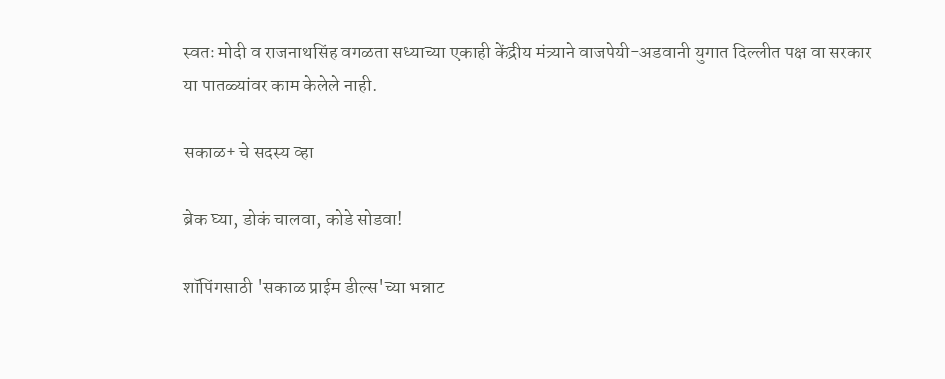स्वतः मोदी व राजनाथसिंह वगळता सध्याच्या एकाही केंद्रीय मंत्र्याने वाजपेयी-अडवानी युगात दिल्लीत पक्ष वा सरकार या पातळ्यांवर काम केलेले नाही.

सकाळ+ चे सदस्य व्हा

ब्रेक घ्या, डोकं चालवा, कोडे सोडवा!

शॉपिंगसाठी 'सकाळ प्राईम डील्स'च्या भन्नाट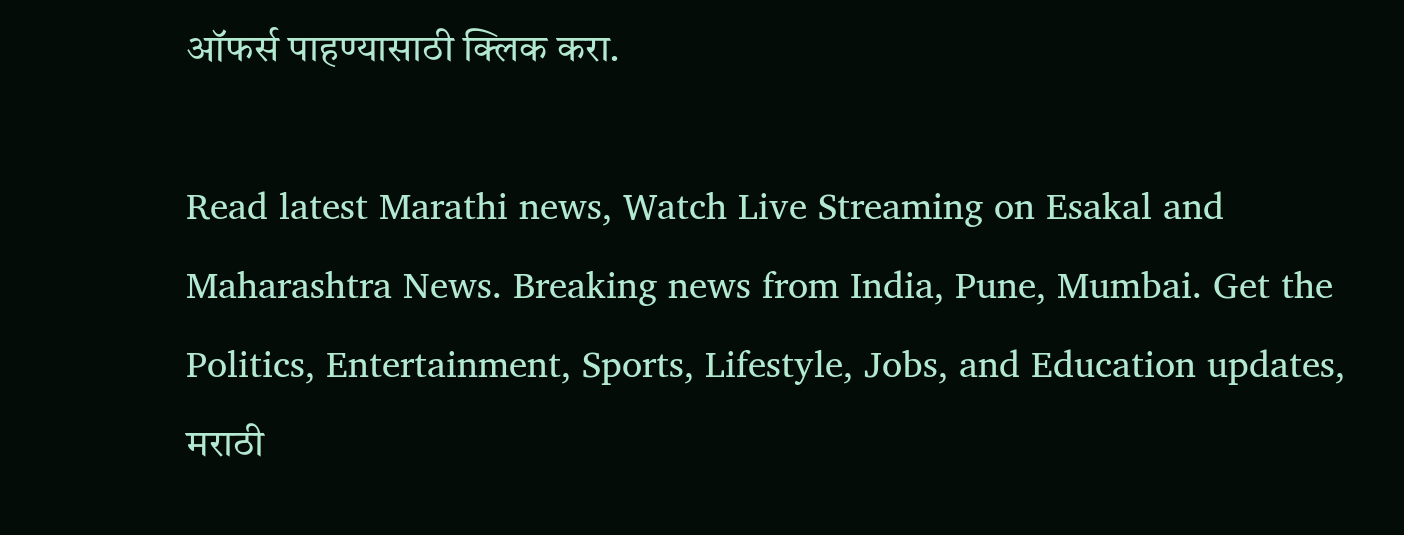ऑफर्स पाहण्यासाठी क्लिक करा.

Read latest Marathi news, Watch Live Streaming on Esakal and Maharashtra News. Breaking news from India, Pune, Mumbai. Get the Politics, Entertainment, Sports, Lifestyle, Jobs, and Education updates, मराठी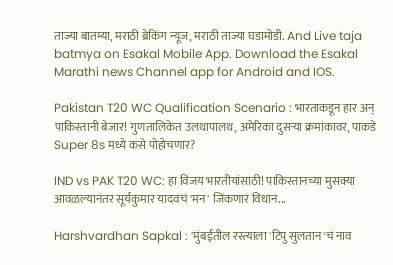ताज्या बातम्या, मराठी ब्रेकिंग न्यूज, मराठी ताज्या घडामोडी. And Live taja batmya on Esakal Mobile App. Download the Esakal Marathi news Channel app for Android and IOS.

Pakistan T20 WC Qualification Scenario : भारताकडून हार अन् पाकिस्तानी बेजार! गुणतालिकेत उलथापालथ, अमेरिका दुसऱ्या क्रमांकावर, पाकडे Super 8s मध्ये कसे पोहोचणार?

IND vs PAK T20 WC: हा विजय भारतीयांसाठी! पाकिस्तानच्या मुसक्या आवळल्यानंतर सूर्यकुमार यादवचं 'मन' जिंकणारं विधान...

Harshvardhan Sapkal : 'मुंबईतील रस्त्याला 'टिपु सुलतान'चं नाव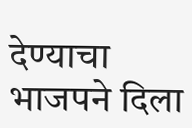देण्याचा भाजपने दिला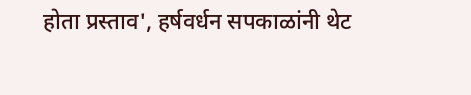होता प्रस्ताव', हर्षवर्धन सपकाळांनी थेट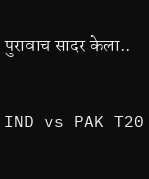पुरावाच सादर केला..

IND vs PAK T20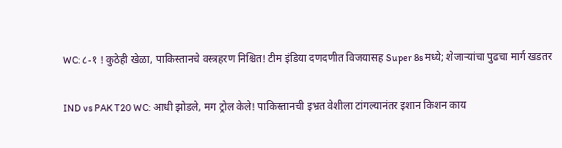WC: ८-१ ! कुठेही खेळा, पाकिस्तानचे वस्त्रहरण निश्चित! टीम इंडिया दणदणीत विजयासह Super 8s मध्ये; शेजाऱ्यांचा पुढचा मार्ग खडतर

IND vs PAK T20 WC: आधी झोडले, मग ट्रोल केले! पाकिस्तानची इभ्रत वेशीला टांगल्यानंतर इशान किशन काय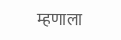म्हणाला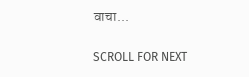वाचा...

SCROLL FOR NEXT